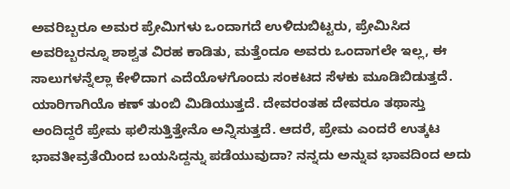ಅವರಿಬ್ಬರೂ ಅಮರ ಪ್ರೇಮಿಗಳು ಒಂದಾಗದೆ ಉಳಿದುಬಿಟ್ಟರು, ಪ್ರೇಮಿಸಿದ ಅವರಿಬ್ಬರನ್ನೂ ಶಾಶ್ವತ ವಿರಹ ಕಾಡಿತು, ಮತ್ತೆಂದೂ ಅವರು ಒಂದಾಗಲೇ ಇಲ್ಲ, ಈ ಸಾಲುಗಳನ್ನೆಲ್ಲಾ ಕೇಳಿದಾಗ ಎದೆಯೊಳಗೊಂದು ಸಂಕಟದ ಸೆಳಕು ಮೂಡಿಬಿಡುತ್ತದೆ. ಯಾರಿಗಾಗಿಯೊ ಕಣ್ ತುಂಬಿ ಮಿಡಿಯುತ್ತದೆ. ದೇವರಂತಹ ದೇವರೂ ತಥಾಸ್ತು ಅಂದಿದ್ದರೆ ಪ್ರೇಮ ಫಲಿಸುತ್ತಿತ್ತೇನೊ ಅನ್ನಿಸುತ್ತದೆ. ಆದರೆ, ಪ್ರೇಮ ಎಂದರೆ ಉತ್ಕಟ ಭಾವತೀವ್ರತೆಯಿಂದ ಬಯಸಿದ್ದನ್ನು ಪಡೆಯುವುದಾ? ನನ್ನದು ಅನ್ನುವ ಭಾವದಿಂದ ಅದು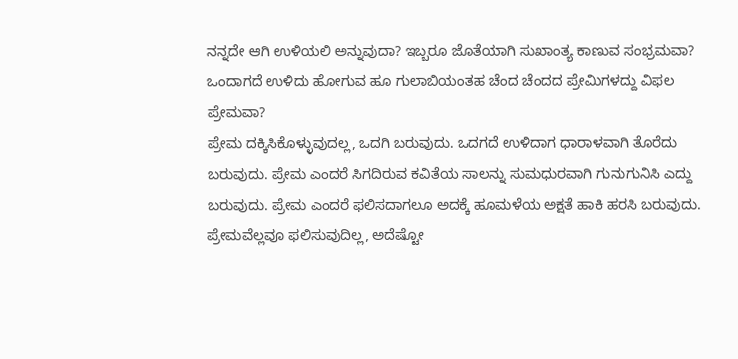ನನ್ನದೇ ಆಗಿ ಉಳಿಯಲಿ ಅನ್ನುವುದಾ? ಇಬ್ಬರೂ ಜೊತೆಯಾಗಿ ಸುಖಾಂತ್ಯ ಕಾಣುವ ಸಂಭ್ರಮವಾ? ಒಂದಾಗದೆ ಉಳಿದು ಹೋಗುವ ಹೂ ಗುಲಾಬಿಯಂತಹ ಚೆಂದ ಚೆಂದದ ಪ್ರೇಮಿಗಳದ್ದು ವಿಫಲ ಪ್ರೇಮವಾ?
ಪ್ರೇಮ ದಕ್ಕಿಸಿಕೊಳ್ಳುವುದಲ್ಲ, ಒದಗಿ ಬರುವುದು. ಒದಗದೆ ಉಳಿದಾಗ ಧಾರಾಳವಾಗಿ ತೊರೆದು ಬರುವುದು. ಪ್ರೇಮ ಎಂದರೆ ಸಿಗದಿರುವ ಕವಿತೆಯ ಸಾಲನ್ನು ಸುಮಧುರವಾಗಿ ಗುನುಗುನಿಸಿ ಎದ್ದು ಬರುವುದು. ಪ್ರೇಮ ಎಂದರೆ ಫಲಿಸದಾಗಲೂ ಅದಕ್ಕೆ ಹೂಮಳೆಯ ಅಕ್ಷತೆ ಹಾಕಿ ಹರಸಿ ಬರುವುದು.
ಪ್ರೇಮವೆಲ್ಲವೂ ಫಲಿಸುವುದಿಲ್ಲ, ಅದೆಷ್ಟೋ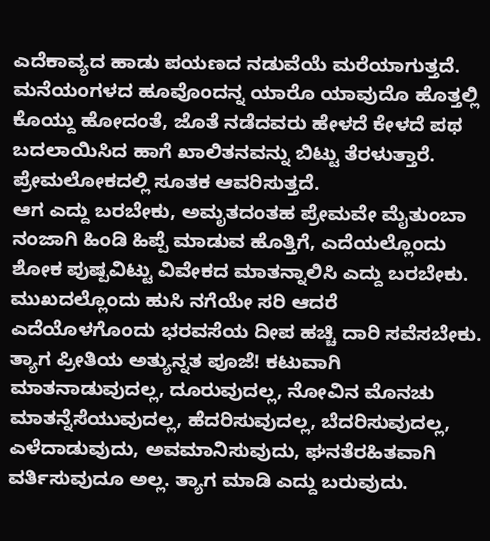ಎದೆಕಾವ್ಯದ ಹಾಡು ಪಯಣದ ನಡುವೆಯೆ ಮರೆಯಾಗುತ್ತದೆ. ಮನೆಯಂಗಳದ ಹೂವೊಂದನ್ನ ಯಾರೊ ಯಾವುದೊ ಹೊತ್ತಲ್ಲಿ ಕೊಯ್ದು ಹೋದಂತೆ, ಜೊತೆ ನಡೆದವರು ಹೇಳದೆ ಕೇಳದೆ ಪಥ ಬದಲಾಯಿಸಿದ ಹಾಗೆ ಖಾಲಿತನವನ್ನು ಬಿಟ್ಟು ತೆರಳುತ್ತಾರೆ. ಪ್ರೇಮಲೋಕದಲ್ಲಿ ಸೂತಕ ಆವರಿಸುತ್ತದೆ.
ಆಗ ಎದ್ದು ಬರಬೇಕು, ಅಮೃತದಂತಹ ಪ್ರೇಮವೇ ಮೈತುಂಬಾ ನಂಜಾಗಿ ಹಿಂಡಿ ಹಿಪ್ಪೆ ಮಾಡುವ ಹೊತ್ತಿಗೆ, ಎದೆಯಲ್ಲೊಂದು ಶೋಕ ಪುಷ್ಪವಿಟ್ಟು ವಿವೇಕದ ಮಾತನ್ನಾಲಿಸಿ ಎದ್ದು ಬರಬೇಕು. ಮುಖದಲ್ಲೊಂದು ಹುಸಿ ನಗೆಯೇ ಸರಿ ಆದರೆ ಎದೆಯೊಳಗೊಂದು ಭರವಸೆಯ ದೀಪ ಹಚ್ಚಿ ದಾರಿ ಸವೆಸಬೇಕು.
ತ್ಯಾಗ ಪ್ರೀತಿಯ ಅತ್ಯುನ್ನತ ಪೂಜೆ! ಕಟುವಾಗಿ ಮಾತನಾಡುವುದಲ್ಲ, ದೂರುವುದಲ್ಲ, ನೋವಿನ ಮೊನಚು ಮಾತನ್ನೆಸೆಯುವುದಲ್ಲ, ಹೆದರಿಸುವುದಲ್ಲ, ಬೆದರಿಸುವುದಲ್ಲ, ಎಳೆದಾಡುವುದು, ಅವಮಾನಿಸುವುದು, ಘನತೆರಹಿತವಾಗಿ ವರ್ತಿಸುವುದೂ ಅಲ್ಲ. ತ್ಯಾಗ ಮಾಡಿ ಎದ್ದು ಬರುವುದು.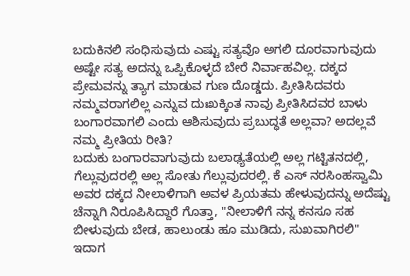ಬದುಕಿನಲಿ ಸಂಧಿಸುವುದು ಎಷ್ಟು ಸತ್ಯವೊ ಅಗಲಿ ದೂರವಾಗುವುದು ಅಷ್ಟೇ ಸತ್ಯ ಅದನ್ನು ಒಪ್ಪಿಕೊಳ್ಳದೆ ಬೇರೆ ನಿರ್ವಾಹವಿಲ್ಲ. ದಕ್ಕದ ಪ್ರೇಮವನ್ನು ತ್ಯಾಗ ಮಾಡುವ ಗುಣ ದೊಡ್ಡದು. ಪ್ರೀತಿಸಿದವರು ನಮ್ಮವರಾಗಲಿಲ್ಲ ಎನ್ನುವ ದುಃಖಕ್ಕಿಂತ ನಾವು ಪ್ರೀತಿಸಿದವರ ಬಾಳು ಬಂಗಾರವಾಗಲಿ ಎಂದು ಆಶಿಸುವುದು ಪ್ರಬುದ್ಧತೆ ಅಲ್ಲವಾ? ಅದಲ್ಲವೆ ನಮ್ಮ ಪ್ರೀತಿಯ ರೀತಿ?
ಬದುಕು ಬಂಗಾರವಾಗುವುದು ಬಲಾಢ್ಯತೆಯಲ್ಲಿ ಅಲ್ಲ ಗಟ್ಟಿತನದಲ್ಲಿ, ಗೆಲ್ಲುವುದರಲ್ಲಿ ಅಲ್ಲ ಸೋತು ಗೆಲ್ಲುವುದರಲ್ಲಿ. ಕೆ ಎಸ್ ನರಸಿಂಹಸ್ವಾಮಿ ಅವರ ದಕ್ಕದ ನೀಲಾಳಿಗಾಗಿ ಅವಳ ಪ್ರಿಯತಮ ಹೇಳುವುದನ್ನು ಅದೆಷ್ಟು ಚೆನ್ನಾಗಿ ನಿರೂಪಿಸಿದ್ದಾರೆ ಗೊತ್ತಾ, "ನೀಲಾಳಿಗೆ ನನ್ನ ಕನಸೂ ಸಹ ಬೀಳುವುದು ಬೇಡ, ಹಾಲುಂಡು ಹೂ ಮುಡಿದು, ಸುಖವಾಗಿರಲಿ"
ಇದಾಗ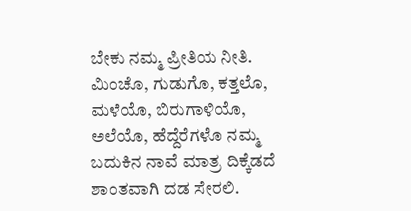ಬೇಕು ನಮ್ಮ ಪ್ರೀತಿಯ ನೀತಿ.
ಮಿಂಚೊ, ಗುಡುಗೊ, ಕತ್ತಲೊ, ಮಳೆಯೊ, ಬಿರುಗಾಳಿಯೊ, ಅಲೆಯೊ, ಹೆದ್ದೆರೆಗಳೊ ನಮ್ಮ ಬದುಕಿನ ನಾವೆ ಮಾತ್ರ ದಿಕ್ಕೆಡದೆ ಶಾಂತವಾಗಿ ದಡ ಸೇರಲಿ.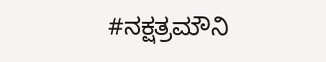#ನಕ್ಷತ್ರಮೌನಿ